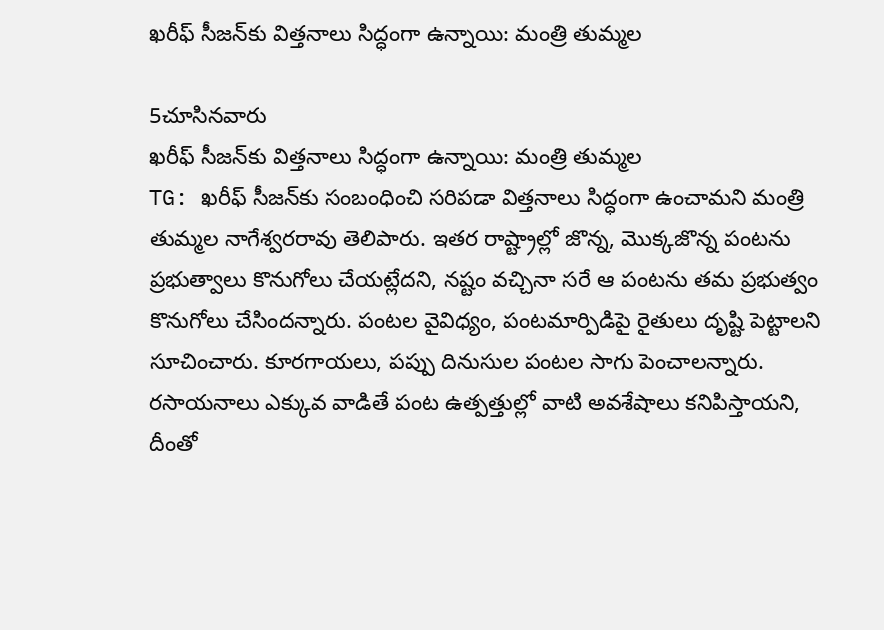ఖరీఫ్‌ సీజన్‌కు విత్తనాలు సిద్ధంగా ఉన్నాయి: మంత్రి తుమ్మల

5చూసినవారు
ఖరీఫ్‌ సీజన్‌కు విత్తనాలు సిద్ధంగా ఉన్నాయి: మంత్రి తుమ్మల
TG: ఖరీఫ్‌ సీజన్‌కు సంబంధించి సరిపడా విత్తనాలు సిద్ధంగా ఉంచామని మంత్రి తుమ్మల నాగేశ్వరరావు తెలిపారు. ఇతర రాష్ట్రాల్లో జొన్న, మొక్కజొన్న పంటను ప్రభుత్వాలు కొనుగోలు చేయట్లేదని, నష్టం వచ్చినా సరే ఆ పంటను తమ ప్రభుత్వం కొనుగోలు చేసిందన్నారు. పంటల వైవిధ్యం, పంటమార్పిడిపై రైతులు దృష్టి పెట్టాలని సూచించారు. కూరగాయలు, పప్పు దినుసుల పంటల సాగు పెంచాలన్నారు. రసాయనాలు ఎక్కువ వాడితే పంట ఉత్పత్తుల్లో వాటి అవశేషాలు కనిపిస్తాయని, దీంతో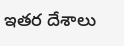ఇతర దేశాలు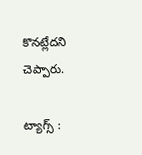కొనట్లేదని చెప్పారు.

ట్యాగ్స్ :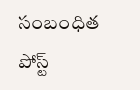సంబంధిత పోస్ట్